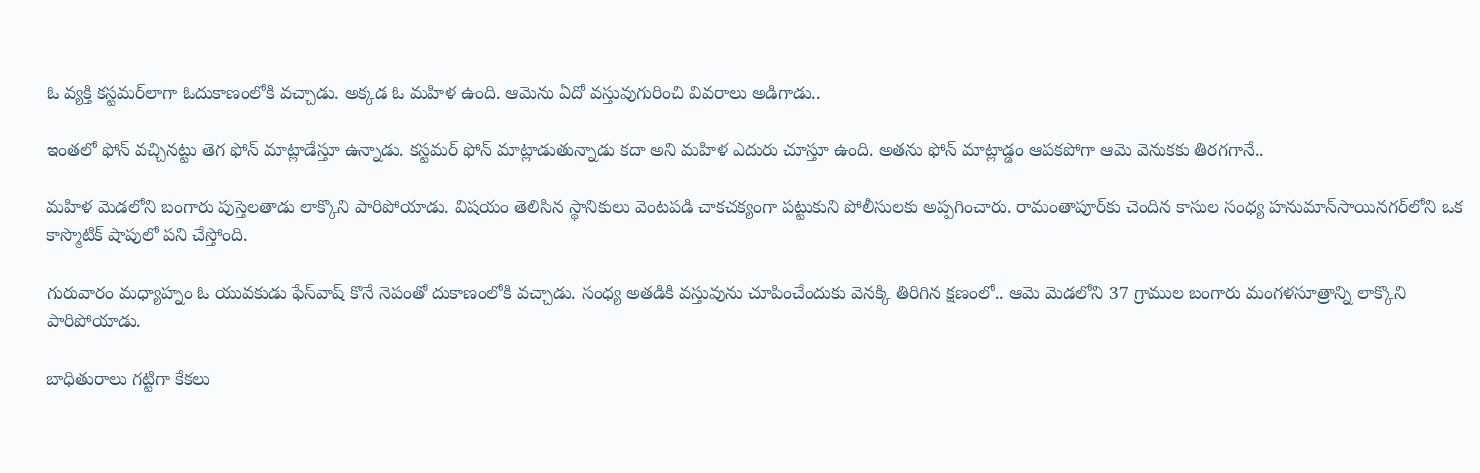ఓ వ్యక్తి కస్టమర్‌లాగా ఓదుకాణంలోకి వచ్చాడు. అక్కడ ఓ మహిళ ఉంది. ఆమెను ఏదో వస్తువుగురించి వివరాలు అడిగాడు..

ఇంతలో ఫోన్‌ వచ్చినట్టు తెగ ఫోన్‌ మాట్లాడేస్తూ ఉన్నాడు. కస్టమర్‌ ఫోన్‌ మాట్లాడుతున్నాడు కదా అని మహిళ ఎదురు చూస్తూ ఉంది. అతను ఫోన్‌ మాట్లాడ్డం ఆపకపోగా ఆమె వెనుకకు తిరగగానే..

మహిళ మెడలోని బంగారు పుస్తెలతాడు లాక్కొని పారిపోయాడు. విషయం తెలిసిన స్థానికులు వెంటపడి చాకచక్యంగా పట్టుకుని పోలీసులకు అప్పగించారు. రామంతాపూర్‌కు చెందిన కాసుల సంధ్య హనుమాన్‌సాయినగర్‌లోని ఒక కాస్మొటిక్ షాపులో పని చేస్తోంది.

గురువారం మధ్యాహ్నం ఓ యువకుడు ఫేస్‌వాష్ కొనే నెపంతో దుకాణంలోకి వచ్చాడు. సంధ్య అతడికి వస్తువును చూపించేందుకు వెనక్కి తిరిగిన క్షణంలో.. ఆమె మెడలోని 37 గ్రాముల బంగారు మంగళసూత్రాన్ని లాక్కొని పారిపోయాడు.

బాధితురాలు గట్టిగా కేకలు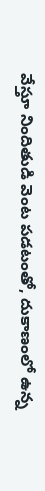వేస్తూ నిందితుడి వెంట పడటంతో, దుకాణంలో ఉన్న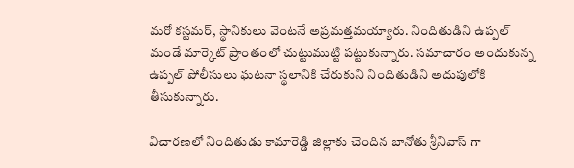మరో కస్టమర్, స్థానికులు వెంటనే అప్రమత్తమయ్యారు. నిందితుడిని ఉప్పల్ మండే మార్కెట్ ప్రాంతంలో చుట్టుముట్టి పట్టుకున్నారు. సమాచారం అందుకున్న ఉప్పల్ పోలీసులు ఘటనా స్థలానికి చేరుకుని నిందితుడిని అదుపులోకి తీసుకున్నారు.

విచారణలో నిందితుడు కామారెడ్డి జిల్లాకు చెందిన బానోతు శ్రీనివాస్ గా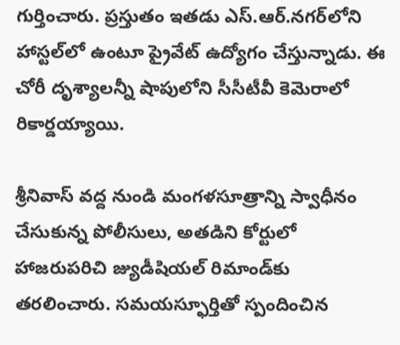గుర్తించారు. ప్రస్తుతం ఇతడు ఎస్.ఆర్.నగర్‌లోని హాస్టల్‌లో ఉంటూ ప్రైవేట్ ఉద్యోగం చేస్తున్నాడు. ఈ చోరీ దృశ్యాలన్నీ షాపులోని సీసీటీవీ కెమెరాలో రికార్డయ్యాయి.

శ్రీనివాస్ వద్ద నుండి మంగళసూత్రాన్ని స్వాధీనం చేసుకున్న పోలీసులు, అతడిని కోర్టులో హాజరుపరిచి జ్యుడీషియల్ రిమాండ్‌కు తరలించారు. సమయస్ఫూర్తితో స్పందించిన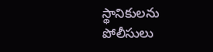స్థానికులను పోలీసులు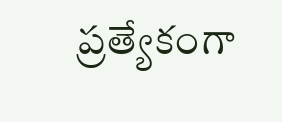ప్రత్యేకంగా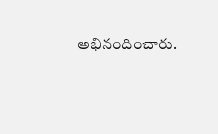అభినందించారు.